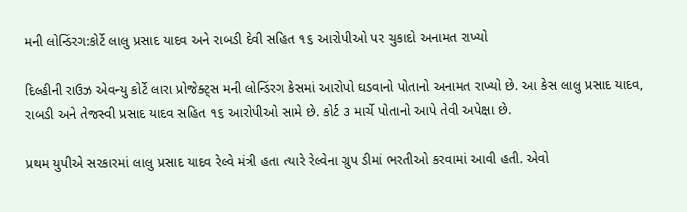મની લોન્ડિંરગ:કોર્ટે લાલુ પ્રસાદ યાદવ અને રાબડી દેવી સહિત ૧૬ આરોપીઓ પર ચુકાદો અનામત રાખ્યો

દિલ્હીની રાઉઝ એવન્યુ કોર્ટે લારા પ્રોજેક્ટ્સ મની લોન્ડિંરગ કેસમાં આરોપો ઘડવાનો પોતાનો અનામત રાખ્યો છે. આ કેસ લાલુ પ્રસાદ યાદવ, રાબડી અને તેજસ્વી પ્રસાદ યાદવ સહિત ૧૬ આરોપીઓ સામે છે. કોર્ટ ૩ માર્ચે પોતાનો આપે તેવી અપેક્ષા છે.

પ્રથમ યુપીએ સરકારમાં લાલુ પ્રસાદ યાદવ રેલ્વે મંત્રી હતા ત્યારે રેલ્વેના ગ્રુપ ડીમાં ભરતીઓ કરવામાં આવી હતી. એવો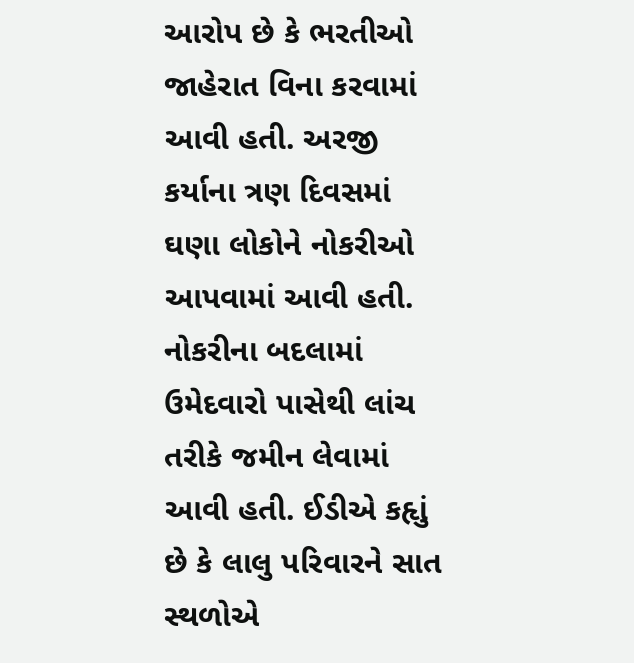આરોપ છે કે ભરતીઓ જાહેરાત વિના કરવામાં આવી હતી. અરજી કર્યાના ત્રણ દિવસમાં ઘણા લોકોને નોકરીઓ આપવામાં આવી હતી. નોકરીના બદલામાં ઉમેદવારો પાસેથી લાંચ તરીકે જમીન લેવામાં આવી હતી. ઈડીએ કહૃાું છે કે લાલુ પરિવારને સાત સ્થળોએ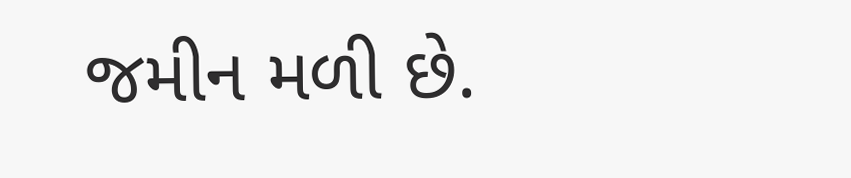જમીન મળી છે.